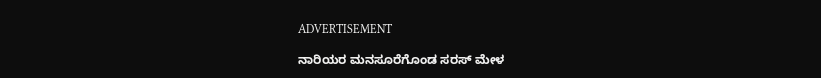ADVERTISEMENT

ನಾರಿಯರ ಮನಸೂರೆಗೊಂಡ ಸರಸ್ ಮೇಳ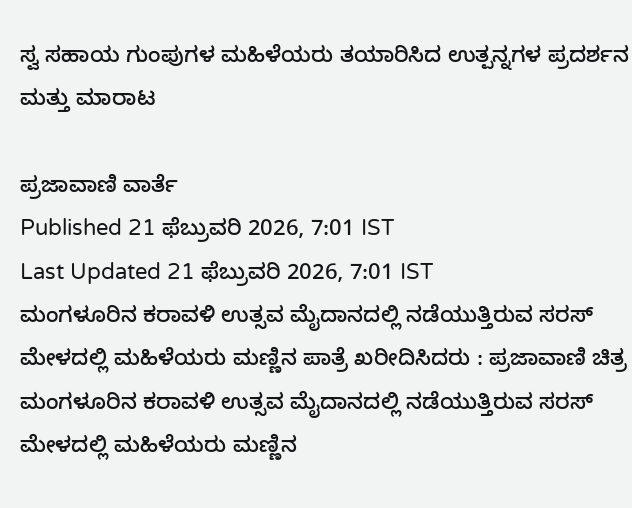ಸ್ವ ಸಹಾಯ ಗುಂಪುಗಳ ಮಹಿಳೆಯರು ತಯಾರಿಸಿದ ಉತ್ಪನ್ನಗಳ ಪ್ರದರ್ಶನ ಮತ್ತು ಮಾರಾಟ

ಪ್ರಜಾವಾಣಿ ವಾರ್ತೆ
Published 21 ಫೆಬ್ರುವರಿ 2026, 7:01 IST
Last Updated 21 ಫೆಬ್ರುವರಿ 2026, 7:01 IST
ಮಂಗಳೂರಿನ ಕರಾವಳಿ ಉತ್ಸವ ಮೈದಾನದಲ್ಲಿ ನಡೆಯುತ್ತಿರುವ ಸರಸ್ ಮೇಳದಲ್ಲಿ ಮಹಿಳೆಯರು ಮಣ್ಣಿನ ಪಾತ್ರೆ ಖರೀದಿಸಿದರು : ಪ್ರಜಾವಾಣಿ ಚಿತ್ರ
ಮಂಗಳೂರಿನ ಕರಾವಳಿ ಉತ್ಸವ ಮೈದಾನದಲ್ಲಿ ನಡೆಯುತ್ತಿರುವ ಸರಸ್ ಮೇಳದಲ್ಲಿ ಮಹಿಳೆಯರು ಮಣ್ಣಿನ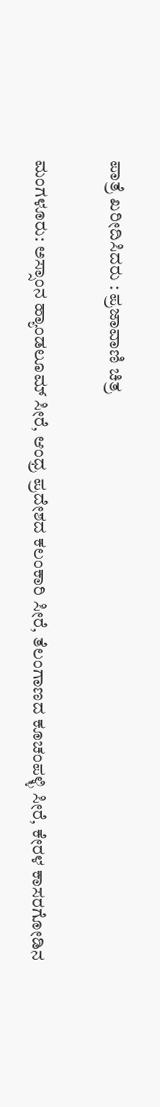ಪಾತ್ರೆ ಖರೀದಿಸಿದರು : ಪ್ರಜಾವಾಣಿ ಚಿತ್ರ

ಮಂಗಳೂರು: ಅಸ್ಸಾಂನ ಹ್ಯಾಂಡಲೂಮ್ ಸೀರೆ, ಆಂಧ್ರ ಪ್ರದೇಶದ ಕಲಂಕಾರಿ ಸೀರೆ, ತೆಲಂಗಾಣದ ಕೂಚಂಪಳ್ಳಿ ಸೀರೆ, ಕೇರಳ ಕಾಸರಗೋಡಿನ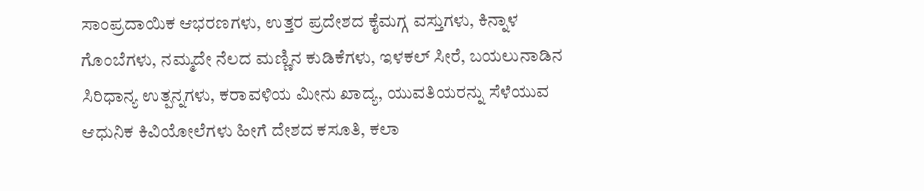ಸಾಂಪ್ರದಾಯಿಕ ಆಭರಣಗಳು, ಉತ್ತರ ಪ್ರದೇಶದ ಕೈಮಗ್ಗ ವಸ್ತುಗಳು, ಕಿನ್ನಾಳ ಗೊಂಬೆಗಳು, ನಮ್ಮದೇ ನೆಲದ ಮಣ್ಣಿನ ಕುಡಿಕೆಗಳು, ಇಳಕಲ್‌ ಸೀರೆ, ಬಯಲುನಾಡಿನ ಸಿರಿಧಾನ್ಯ ಉತ್ಪನ್ನಗಳು, ಕರಾವಳಿಯ ಮೀನು ಖಾದ್ಯ, ಯುವತಿಯರನ್ನು ಸೆಳೆಯುವ ಆಧುನಿಕ ಕಿವಿಯೋಲೆಗಳು ಹೀಗೆ ದೇಶದ ಕಸೂತಿ, ಕಲಾ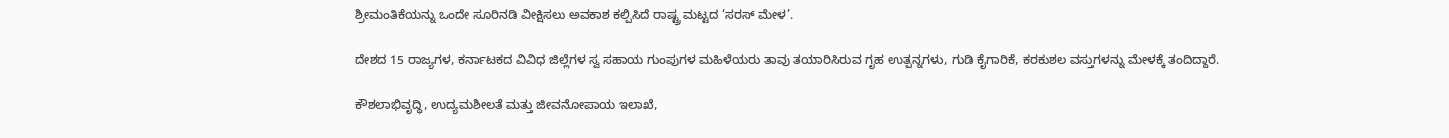ಶ್ರೀಮಂತಿಕೆಯನ್ನು ಒಂದೇ ಸೂರಿನಡಿ ವೀಕ್ಷಿಸಲು ಅವಕಾಶ ಕಲ್ಪಿಸಿದೆ ರಾಷ್ಟ್ರ ಮಟ್ಟದ ‘ಸರಸ್ ಮೇಳ’.

ದೇಶದ 15 ರಾಜ್ಯಗಳ, ಕರ್ನಾಟಕದ ವಿವಿಧ ಜಿಲ್ಲೆಗಳ ಸ್ವ ಸಹಾಯ ಗುಂಪುಗಳ ಮಹಿಳೆಯರು ತಾವು ತಯಾರಿಸಿರುವ ಗೃಹ ಉತ್ಪನ್ನಗಳು, ಗುಡಿ ಕೈಗಾರಿಕೆ, ಕರಕುಶಲ ವಸ್ತುಗಳನ್ನು ಮೇಳಕ್ಕೆ ತಂದಿದ್ದಾರೆ.

ಕೌಶಲಾಭಿವೃದ್ಧಿ, ಉದ್ಯಮಶೀಲತೆ ಮತ್ತು ಜೀವನೋಪಾಯ ಇಲಾಖೆ,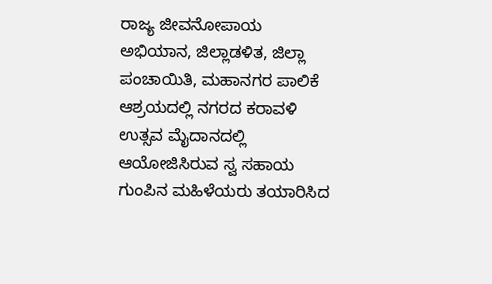ರಾಜ್ಯ ಜೀವನೋಪಾಯ ಅಭಿಯಾನ, ಜಿಲ್ಲಾಡಳಿತ, ಜಿಲ್ಲಾ ಪಂಚಾಯಿತಿ, ಮಹಾನಗರ ಪಾಲಿಕೆ ಆಶ್ರಯದಲ್ಲಿ ನಗರದ ಕರಾವಳಿ ಉತ್ಸವ ಮೈದಾನದಲ್ಲಿ ಆಯೋಜಿಸಿರುವ ಸ್ವ ಸಹಾಯ ಗುಂಪಿನ ಮಹಿಳೆಯರು ತಯಾರಿಸಿದ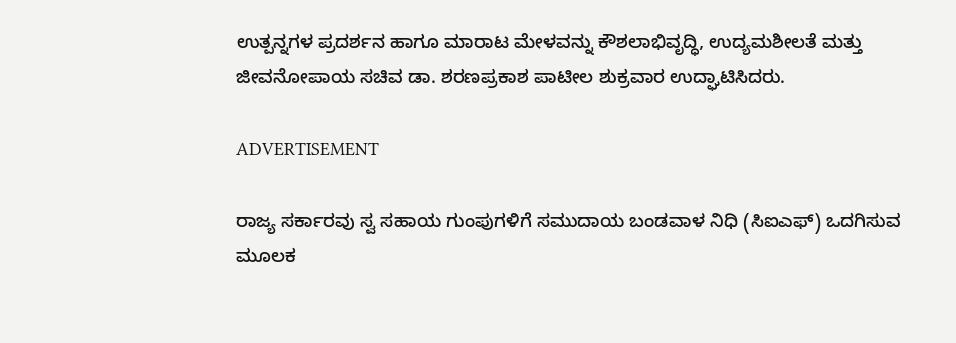ಉತ್ಪನ್ನಗಳ ಪ್ರದರ್ಶನ ಹಾಗೂ ಮಾರಾಟ ಮೇಳವನ್ನು ಕೌಶಲಾಭಿವೃದ್ಧಿ, ಉದ್ಯಮಶೀಲತೆ ಮತ್ತು ಜೀವನೋಪಾಯ ಸಚಿವ ಡಾ. ಶರಣಪ್ರಕಾಶ ಪಾಟೀಲ ಶುಕ್ರವಾರ ಉದ್ಘಾಟಿಸಿದರು.

ADVERTISEMENT

ರಾಜ್ಯ ಸರ್ಕಾರವು ಸ್ವ ಸಹಾಯ ಗುಂಪುಗಳಿಗೆ ಸಮುದಾಯ ಬಂಡವಾಳ ನಿಧಿ (ಸಿಐಎಫ್‌) ಒದಗಿಸುವ‌ ಮೂಲಕ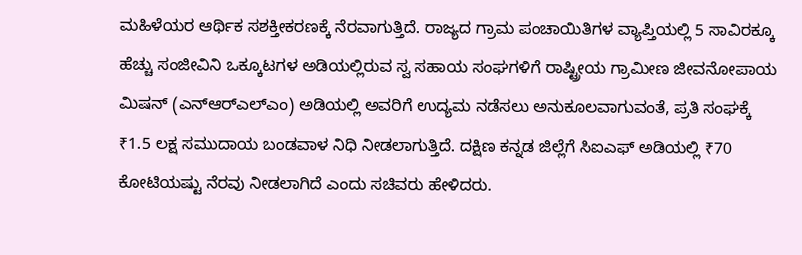ಮಹಿಳೆಯರ ಆರ್ಥಿಕ ಸಶಕ್ತೀಕರಣಕ್ಕೆ ನೆರವಾಗುತ್ತಿದೆ. ರಾಜ್ಯದ ಗ್ರಾಮ ಪಂಚಾಯಿತಿಗಳ ವ್ಯಾಪ್ತಿಯಲ್ಲಿ 5 ಸಾವಿರಕ್ಕೂ ಹೆಚ್ಚು ಸಂಜೀವಿನಿ ಒಕ್ಕೂಟಗಳ ಅಡಿಯಲ್ಲಿರುವ ಸ್ವ ಸಹಾಯ ಸಂಘಗಳಿಗೆ ರಾಷ್ಟ್ರೀಯ ಗ್ರಾಮೀಣ ಜೀವನೋಪಾಯ ಮಿಷನ್ (ಎನ್‌ಆರ್‌ಎಲ್‌ಎಂ) ಅಡಿಯಲ್ಲಿ ಅವರಿಗೆ ಉದ್ಯಮ ನಡೆಸಲು ಅನುಕೂಲವಾಗುವಂತೆ, ಪ್ರತಿ ಸಂಘಕ್ಕೆ ₹1.5 ಲಕ್ಷ ಸಮುದಾಯ ಬಂಡವಾಳ ನಿಧಿ ನೀಡಲಾಗುತ್ತಿದೆ. ದಕ್ಷಿಣ ಕನ್ನಡ ಜಿಲ್ಲೆಗೆ ಸಿಐಎಫ್ ಅಡಿಯಲ್ಲಿ ₹70 ಕೋಟಿಯಷ್ಟು ನೆರವು ನೀಡಲಾಗಿದೆ ಎಂದು ಸಚಿವರು ಹೇಳಿದರು.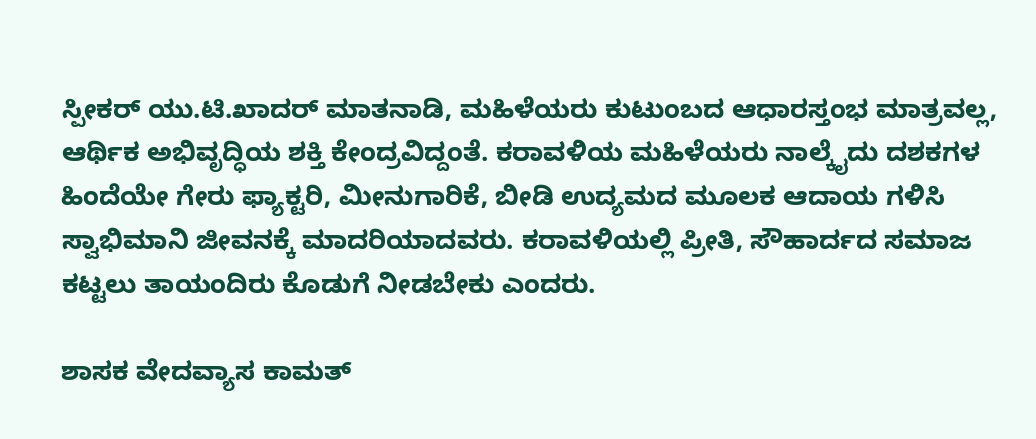ಸ್ಪೀಕರ್ ಯು.ಟಿ.ಖಾದರ್ ಮಾತನಾಡಿ, ಮಹಿಳೆಯರು ಕುಟುಂಬದ ಆಧಾರಸ್ತಂಭ ಮಾತ್ರವಲ್ಲ, ಆರ್ಥಿಕ ಅಭಿವೃದ್ಧಿಯ ಶಕ್ತಿ ಕೇಂದ್ರವಿದ್ದಂತೆ. ಕರಾವಳಿಯ ಮಹಿಳೆಯರು ನಾಲ್ಕೈದು ದಶಕಗಳ ಹಿಂದೆಯೇ ಗೇರು ಫ್ಯಾಕ್ಟರಿ, ಮೀನುಗಾರಿಕೆ, ಬೀಡಿ ಉದ್ಯಮದ ಮೂಲಕ ಆದಾಯ ಗಳಿಸಿ ಸ್ವಾಭಿಮಾನಿ ಜೀವನಕ್ಕೆ ಮಾದರಿಯಾದವರು. ಕರಾವಳಿಯಲ್ಲಿ ಪ್ರೀತಿ, ಸೌಹಾರ್ದದ ಸಮಾಜ ಕಟ್ಟಲು ತಾಯಂದಿರು ಕೊಡುಗೆ ನೀಡಬೇಕು ಎಂದರು.

ಶಾಸಕ ವೇದವ್ಯಾಸ ಕಾಮತ್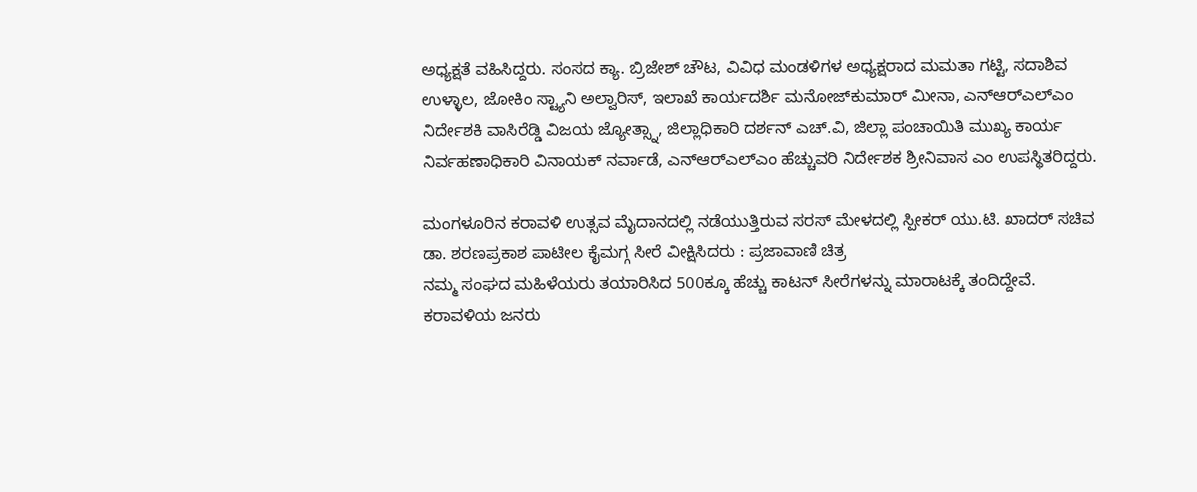ಅಧ್ಯಕ್ಷತೆ ವಹಿಸಿದ್ದರು. ಸಂಸದ ಕ್ಯಾ. ಬ್ರಿಜೇಶ್ ಚೌಟ, ವಿವಿಧ ಮಂಡಳಿಗಳ ಅಧ್ಯಕ್ಷರಾದ ಮಮತಾ ಗಟ್ಟಿ, ಸದಾಶಿವ ಉಳ್ಳಾಲ, ಜೋಕಿಂ ಸ್ಟ್ಯಾನಿ ಅಲ್ವಾರಿಸ್, ಇಲಾಖೆ ಕಾರ್ಯದರ್ಶಿ ಮನೋಜ್‌ಕುಮಾರ್ ಮೀನಾ, ಎನ್‌ಆರ್‌ಎಲ್‌ಎಂ ನಿರ್ದೇಶಕಿ ವಾಸಿರೆಡ್ಡಿ ವಿಜಯ ಜ್ಯೋತ್ಸ್ನಾ, ಜಿಲ್ಲಾಧಿಕಾರಿ ದರ್ಶನ್ ಎಚ್.ವಿ, ಜಿಲ್ಲಾ ಪಂಚಾಯಿತಿ ಮುಖ್ಯ ಕಾರ್ಯ ನಿರ್ವಹಣಾಧಿಕಾರಿ ವಿನಾಯಕ್ ನರ್ವಾಡೆ, ಎನ್‌ಆರ್‌ಎಲ್‌ಎಂ ಹೆಚ್ಚುವರಿ ನಿರ್ದೇಶಕ ಶ್ರೀನಿವಾಸ ಎಂ ಉಪಸ್ಥಿತರಿದ್ದರು.

ಮಂಗಳೂರಿನ ಕರಾವಳಿ ಉತ್ಸವ ಮೈದಾನದಲ್ಲಿ ನಡೆಯುತ್ತಿರುವ ಸರಸ್ ಮೇಳದಲ್ಲಿ ಸ್ಪೀಕರ್ ಯು.ಟಿ. ಖಾದರ್ ಸಚಿವ ಡಾ. ಶರಣಪ್ರಕಾಶ ಪಾಟೀಲ ಕೈಮಗ್ಗ ಸೀರೆ ವೀಕ್ಷಿಸಿದರು : ಪ್ರಜಾವಾಣಿ ಚಿತ್ರ
ನಮ್ಮ ಸಂಘದ ಮಹಿಳೆಯರು ತಯಾರಿಸಿದ 500ಕ್ಕೂ ಹೆಚ್ಚು ಕಾಟನ್ ಸೀರೆಗಳನ್ನು ಮಾರಾಟಕ್ಕೆ ತಂದಿದ್ದೇವೆ. ಕರಾವಳಿಯ ಜನರು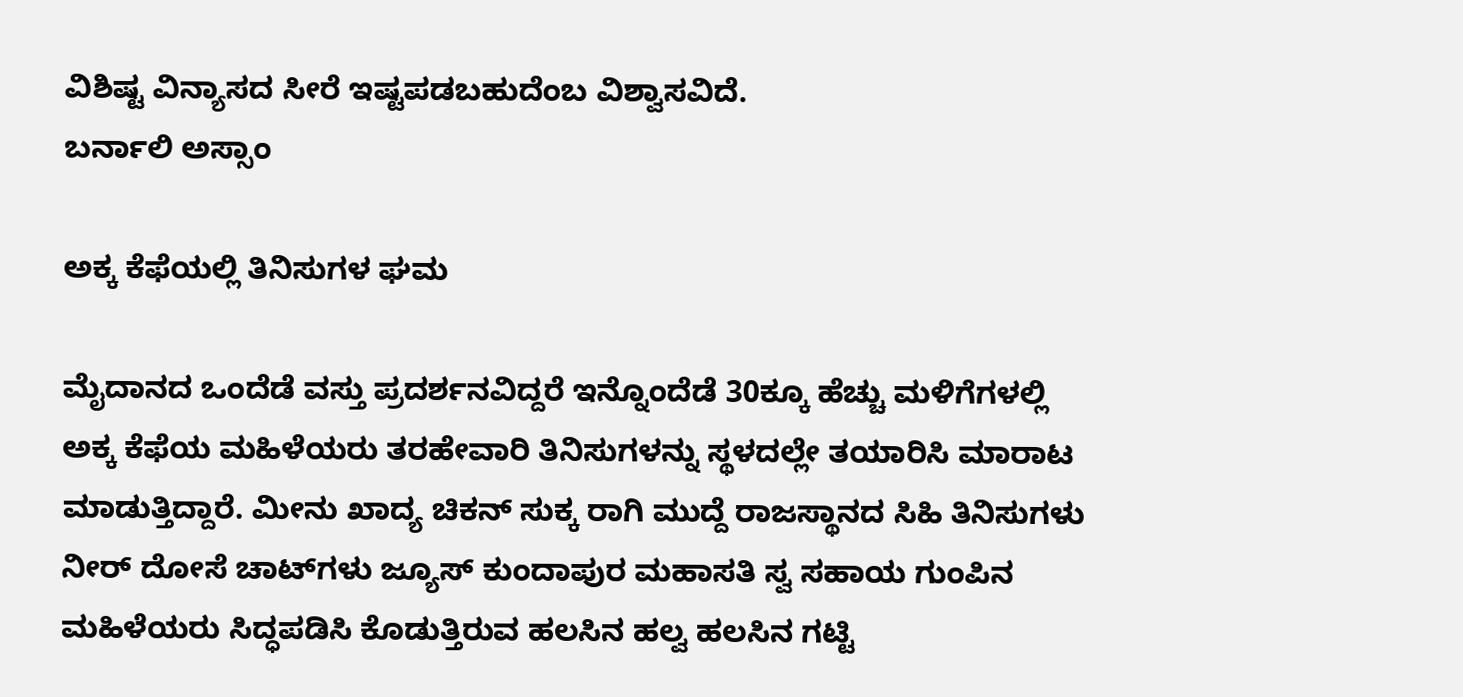ವಿಶಿಷ್ಟ ವಿನ್ಯಾಸದ ಸೀರೆ ಇಷ್ಟಪಡಬಹುದೆಂಬ ವಿಶ್ವಾಸವಿದೆ.
ಬರ್ನಾಲಿ ಅಸ್ಸಾಂ

ಅಕ್ಕ ಕೆಫೆಯಲ್ಲಿ ತಿನಿಸುಗಳ ಘಮ

ಮೈದಾನದ ಒಂದೆಡೆ ವಸ್ತು ಪ್ರದರ್ಶನವಿದ್ದರೆ ಇನ್ನೊಂದೆಡೆ 30ಕ್ಕೂ ಹೆಚ್ಚು ಮಳಿಗೆಗಳಲ್ಲಿ ಅಕ್ಕ ಕೆಫೆಯ ಮಹಿಳೆಯರು ತರಹೇವಾರಿ ತಿನಿಸುಗಳನ್ನು ಸ್ಥಳದಲ್ಲೇ ತಯಾರಿಸಿ ಮಾರಾಟ ಮಾಡುತ್ತಿದ್ದಾರೆ. ಮೀನು ಖಾದ್ಯ ಚಿಕನ್ ಸುಕ್ಕ ರಾಗಿ ಮುದ್ದೆ ರಾಜಸ್ಥಾನದ ಸಿಹಿ ತಿನಿಸುಗಳು ನೀರ್ ದೋಸೆ ಚಾಟ್‌ಗಳು ಜ್ಯೂಸ್ ಕುಂದಾಪುರ ಮಹಾಸತಿ ಸ್ವ ಸಹಾಯ ಗುಂಪಿನ ಮಹಿಳೆಯರು ಸಿದ್ಧಪಡಿಸಿ ಕೊಡುತ್ತಿರುವ ಹಲಸಿನ ಹಲ್ವ ಹಲಸಿನ ಗಟ್ಟಿ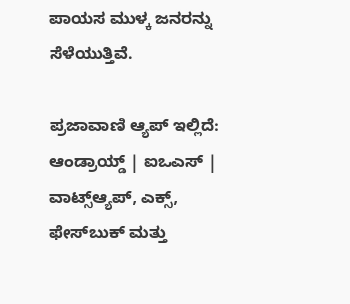ಪಾಯಸ ಮುಳ್ಕ ಜನರನ್ನು ಸೆಳೆಯುತ್ತಿವೆ.

ಪ್ರಜಾವಾಣಿ ಆ್ಯಪ್ ಇಲ್ಲಿದೆ: ಆಂಡ್ರಾಯ್ಡ್ | ಐಒಎಸ್ | ವಾಟ್ಸ್ಆ್ಯಪ್, ಎಕ್ಸ್, ಫೇಸ್‌ಬುಕ್ ಮತ್ತು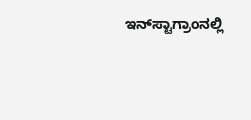ಇನ್‌ಸ್ಟಾಗ್ರಾಂನಲ್ಲಿ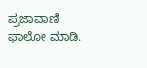ಪ್ರಜಾವಾಣಿ ಫಾಲೋ ಮಾಡಿ.